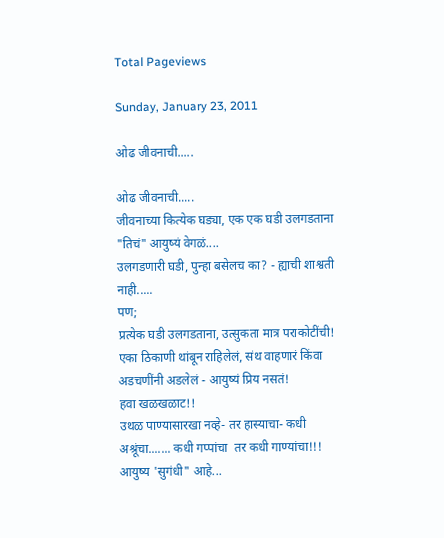Total Pageviews

Sunday, January 23, 2011

ओढ जीवनाची.....

ओढ जीवनाची.....
जीवनाच्या कित्येक घड्या, एक एक घडी उलगडताना "तिचं" आयुष्यं वेगळं....
उलगडणारी घडी, पुन्हा बसेलच का? - ह्याची शाश्वती नाही.....
पण;
प्रत्येक घडी उलगडताना, उत्सुकता मात्र पराकोटींची!
एका ठिकाणी थांबून राहिलेलं, संथ वाहणारं किंवा अडचणींनी अडलेलं - आयुष्यं प्रिय नसतं!
हवा खळखळाट!!
उथळ पाण्यासारखा नव्हे- तर हास्याचा- कधी अश्रूंचा....... कधी गप्पांचा  तर कधी गाण्यांचा!!!
आयुष्य 'सुगंधी" आहे...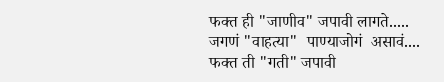फक्त ही "जाणीव" जपावी लागते.....
जगणं "वाहत्या"  पाण्याजोगं  असावं....
फक्त ती "गती" जपावी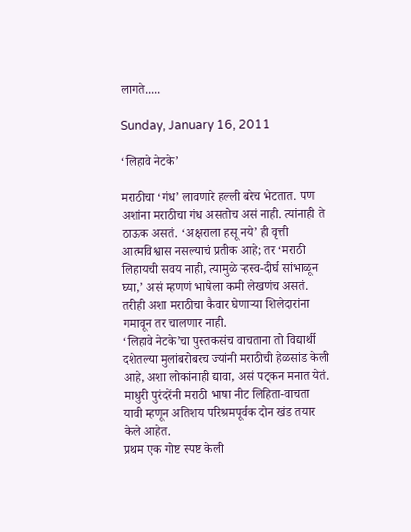लागते.....

Sunday, January 16, 2011

‘लिहावे नेटके’

मराठीचा ‘गंध’ लावणारे हल्ली बरेच भेटतात. पण अशांना मराठीचा गंध असतोच असं नाही. त्यांनाही ते ठाऊक असतं. ‘अक्षराला हसू नये’ ही वृत्ती आत्मविश्वास नसल्याचं प्रतीक आहे; तर ‘मराठी लिहायची सवय नाही, त्यामुळे ऱ्हस्व-दीर्घ सांभाळून घ्या,’ असं म्हणणं भाषेला कमी लेखणंच असतं. तरीही अशा मराठीचा कैवार घेणाऱ्या शिलेदारांना गमावून तर चालणार नाही.
‘लिहावे नेटके’चा पुस्तकसंच वाचताना तो विद्यार्थी दशेतल्या मुलांबरोबरच ज्यांनी मराठीची हेळसांड केली आहे, अशा लोकांनाही द्यावा, असं पट्कन मनात येतं.
माधुरी पुरंदरेंनी मराठी भाषा नीट लिहिता-वाचता यावी म्हणून अतिशय परिश्रमपूर्वक दोन खंड तयार केले आहेत.
प्रथम एक गोष्ट स्पष्ट केली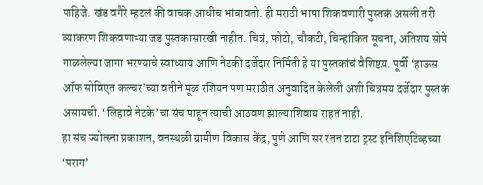पाहिजे. खंड वगैरे म्हटलं की वाचक आधीच भांबावतो. ही मराठी भाषा शिकवणारी पुस्तकं असली तरी व्याकरण शिकवणाऱ्या जड पुस्तकासारखी नाहीत. चित्रं, फोटो, चौकटी, चिन्हांकित सूचना, अतिशय सोपे गाळलेल्या जागा भरण्याचे स्वाध्याय आणि नेटकी दर्जेदार निर्मिती हे या पुस्तकांचं वैशिष्टय़. पूर्वी ‘हाऊस ऑफ सोविएत कल्चर’च्या वतीने मूळ रशियन पण मराठीत अनुवादित केलेली अशी चित्रमय दर्जेदार पुस्तकं असायची. ‘लिहावे नेटके’चा संच पाहून त्याची आठवण झाल्याशिवाय राहत नाही.
हा संच ज्योत्स्ना प्रकाशन, वनस्थळी ग्रामीण विकास केंद्र, पुणे आणि सर रतन टाटा ट्रस्ट इनिशिएटिव्हच्या ‘पराग’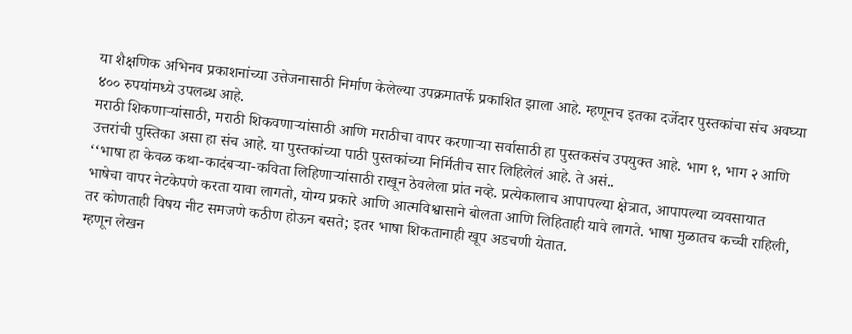या शैक्षणिक अभिनव प्रकाशनांच्या उत्तेजनासाठी निर्माण केलेल्या उपक्रमातर्फे प्रकाशित झाला आहे. म्हणूनच इतका दर्जेदार पुस्तकांचा संच अवघ्या ४०० रुपयांमध्ये उपलब्ध आहे.
मराठी शिकणाऱ्यांसाठी, मराठी शिकवणाऱ्यांसाठी आणि मराठीचा वापर करणाऱ्या सर्वासाठी हा पुस्तकसंच उपयुक्त आहे. भाग १, भाग २ आणि उत्तरांची पुस्तिका असा हा संच आहे. या पुस्तकांच्या पाठी पुस्तकांच्या निर्मितीच सार लिहिलेलं आहे. ते असं..
‘‘भाषा हा केवळ कथा-कादंबऱ्या-कविता लिहिणाऱ्यांसाठी राखून ठेवलेला प्रांत नव्हे. प्रत्येकालाच आपापल्या क्षेत्रात, आपापल्या व्यवसायात भाषेचा वापर नेटकेपणे करता यावा लागतो, योग्य प्रकारे आणि आत्मविश्वासाने बोलता आणि लिहिताही यावे लागते. भाषा मुळातच कच्ची राहिली, तर कोणताही विषय नीट समजणे कठीण होऊन बसते; इतर भाषा शिकतानाही खूप अडचणी येतात.
म्हणून लेखन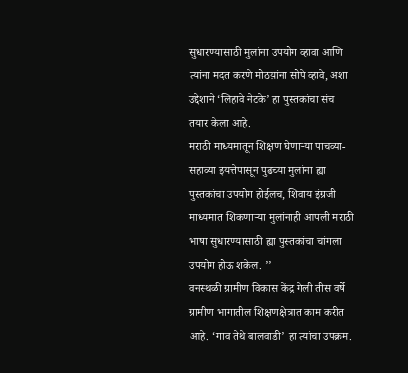सुधारण्यासाठी मुलांना उपयोग व्हावा आणि त्यांना मदत करणे मोठय़ांना सोपे व्हावे, अशा उद्देशाने ‘लिहावे नेटके’ हा पुस्तकांचा संच तयार केला आहे.
मराठी माध्यमातून शिक्षण घेणाऱ्या पाचव्या-सहाव्या इयत्तेपासून पुढच्या मुलांना ह्या पुस्तकांचा उपयोग होईलच, शिवाय इंग्रजी माध्यमात शिकणाऱ्या मुलांनाही आपली मराठी भाषा सुधारण्यासाठी ह्या पुस्तकांचा चांगला उपयोग होऊ शकेल. ’’
वनस्थळी ग्रामीण विकास केंद्र गेली तीस वर्षे ग्रामीण भागातील शिक्षणक्षेत्रात काम करीत आहे. ‘गाव तेथे बालवाडी’ हा त्यांचा उपक्रम.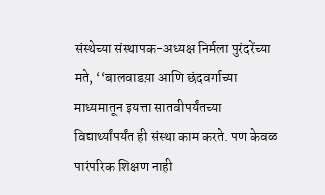संस्थेच्या संस्थापक-अध्यक्ष निर्मला पुरंदरेंच्या मते, ‘‘बालवाडय़ा आणि छंदवर्गाच्या माध्यमातून इयत्ता सातवीपर्यंतच्या विद्यार्थ्यांपर्यंत ही संस्था काम करते. पण केवळ पारंपरिक शिक्षण नाही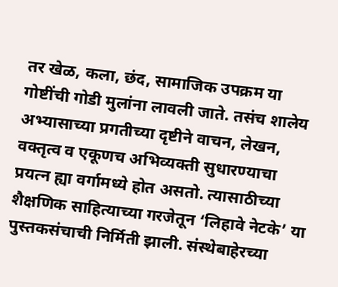तर खेळ, कला, छंद, सामाजिक उपक्रम या गोष्टींची गोडी मुलांना लावली जाते. तसंच शालेय अभ्यासाच्या प्रगतीच्या दृष्टीने वाचन, लेखन, वक्तृत्व व एकूणच अभिव्यक्ती सुधारण्याचा प्रयत्न ह्या वर्गामध्ये होत असतो. त्यासाठीच्या शैक्षणिक साहित्याच्या गरजेतून ‘लिहावे नेटके’ या पुस्तकसंचाची निर्मिती झाली. संस्थेबाहेरच्या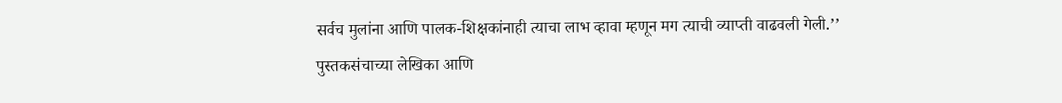सर्वच मुलांना आणि पालक-शिक्षकांनाही त्याचा लाभ व्हावा म्हणून मग त्याची व्याप्ती वाढवली गेली.’’
पुस्तकसंचाच्या लेखिका आणि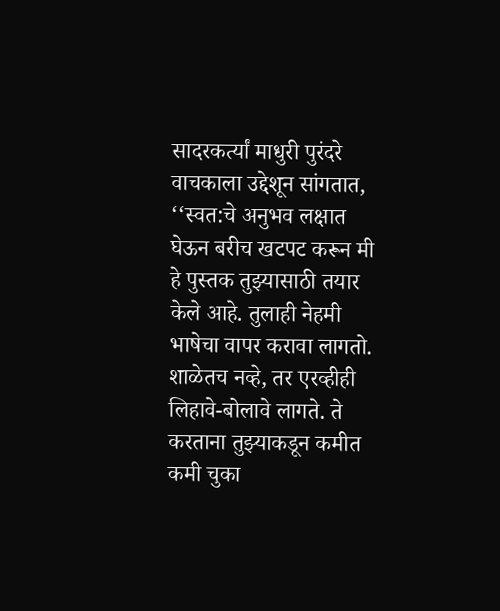सादरकर्त्यां माधुरी पुरंदरे वाचकाला उद्देशून सांगतात, ‘‘स्वत:चे अनुभव लक्षात घेऊन बरीच खटपट करून मी हे पुस्तक तुझ्यासाठी तयार केले आहे. तुलाही नेहमी भाषेचा वापर करावा लागतो. शाळेतच नव्हे, तर एरव्हीही लिहावे-बोलावे लागते. ते करताना तुझ्याकडून कमीत कमी चुका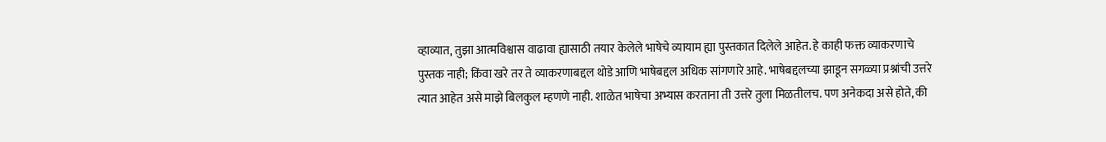व्हाव्यात, तुझा आत्मविश्वास वाढावा ह्यासाठी तयार केलेले भाषेचे व्यायाम ह्या पुस्तकात दिलेले आहेत. हे काही फक्त व्याकरणाचे पुस्तक नाही; किंवा खरे तर ते व्याकरणाबद्दल थोडे आणि भाषेबद्दल अधिक सांगणारे आहे. भाषेबद्दलच्या झाडून सगळ्या प्रश्नांची उत्तरे त्यात आहेत असे माझे बिलकुल म्हणणे नाही. शाळेत भाषेचा अभ्यास करताना ती उत्तरे तुला मिळतीलच. पण अनेकदा असे होते, की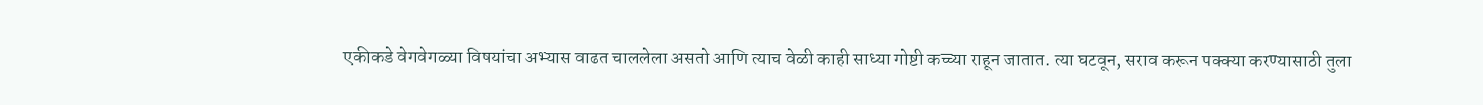एकीकडे वेगवेगळ्या विषयांचा अभ्यास वाढत चाललेला असतो आणि त्याच वेळी काही साध्या गोष्टी कच्च्या राहून जातात. त्या घटवून, सराव करून पक्क्या करण्यासाठी तुला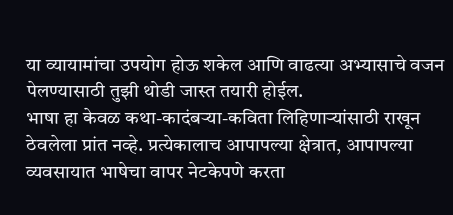या व्यायामांचा उपयोग होऊ शकेल आणि वाढत्या अभ्यासाचे वजन पेलण्यासाठी तुझी थोडी जास्त तयारी होईल.
भाषा हा केवळ कथा-कादंबऱ्या-कविता लिहिणाऱ्यांसाठी राखून ठेवलेला प्रांत नव्हे. प्रत्येकालाच आपापल्या क्षेत्रात, आपापल्या व्यवसायात भाषेचा वापर नेटकेपणे करता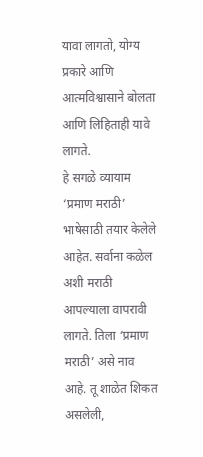यावा लागतो, योग्य प्रकारे आणि आत्मविश्वासाने बोलता आणि लिहिताही यावे लागते.
हे सगळे व्यायाम ‘प्रमाण मराठी’ भाषेसाठी तयार केलेले आहेत. सर्वाना कळेल अशी मराठी आपल्याला वापरावी लागते. तिला ‘प्रमाण मराठी’ असे नाव आहे. तू शाळेत शिकत असलेली,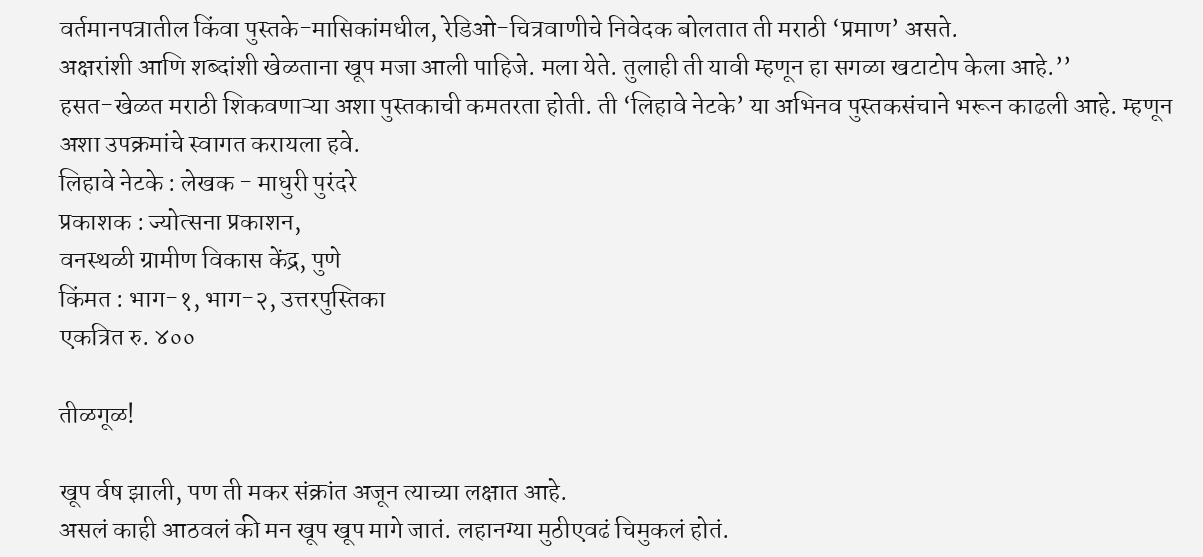वर्तमानपत्रातील किंवा पुस्तके-मासिकांमधील, रेडिओ-चित्रवाणीचे निवेदक बोलतात ती मराठी ‘प्रमाण’ असते.
अक्षरांशी आणि शब्दांशी खेळताना खूप मजा आली पाहिजे. मला येते. तुलाही ती यावी म्हणून हा सगळा खटाटोप केला आहे.’’
हसत-खेळत मराठी शिकवणाऱ्या अशा पुस्तकाची कमतरता होती. ती ‘लिहावे नेटके’ या अभिनव पुस्तकसंचाने भरून काढली आहे. म्हणून अशा उपक्रमांचे स्वागत करायला हवे.
लिहावे नेटके : लेखक - माधुरी पुरंदरे
प्रकाशक : ज्योत्सना प्रकाशन,
वनस्थळी ग्रामीण विकास केंद्र, पुणे
किंमत : भाग-१, भाग-२, उत्तरपुस्तिका
एकत्रित रु. ४००

तीळगूळ!

खूप र्वष झाली, पण ती मकर संक्रांत अजून त्याच्या लक्षात आहे.
असलं काही आठवलं की मन खूप खूप मागे जातं. लहानग्या मुठीएवढं चिमुकलं होतं.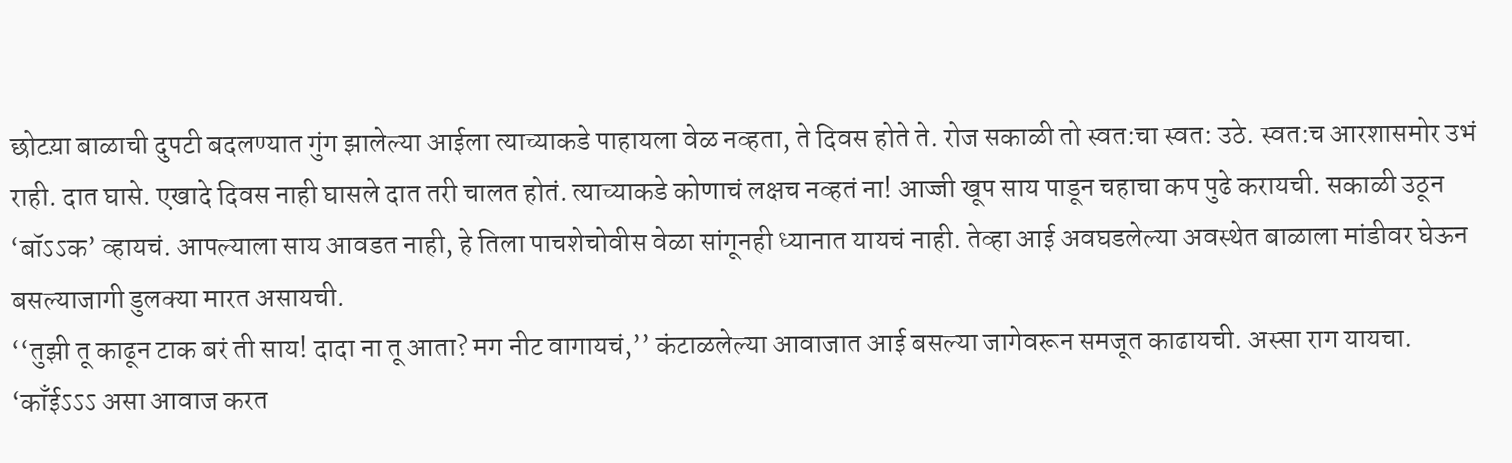छोटय़ा बाळाची दुपटी बदलण्यात गुंग झालेल्या आईला त्याच्याकडे पाहायला वेळ नव्हता, ते दिवस होते ते. रोज सकाळी तो स्वत:चा स्वत: उठे. स्वत:च आरशासमोर उभं राही. दात घासे. एखादे दिवस नाही घासले दात तरी चालत होतं. त्याच्याकडे कोणाचं लक्षच नव्हतं ना! आज्जी खूप साय पाडून चहाचा कप पुढे करायची. सकाळी उठून ‘बॉऽऽक’ व्हायचं. आपल्याला साय आवडत नाही, हे तिला पाचशेचोवीस वेळा सांगूनही ध्यानात यायचं नाही. तेव्हा आई अवघडलेल्या अवस्थेत बाळाला मांडीवर घेऊन बसल्याजागी डुलक्या मारत असायची.
‘‘तुझी तू काढून टाक बरं ती साय! दादा ना तू आता? मग नीट वागायचं,’’ कंटाळलेल्या आवाजात आई बसल्या जागेवरून समजूत काढायची. अस्सा राग यायचा. ‘काँईऽऽऽ असा आवाज करत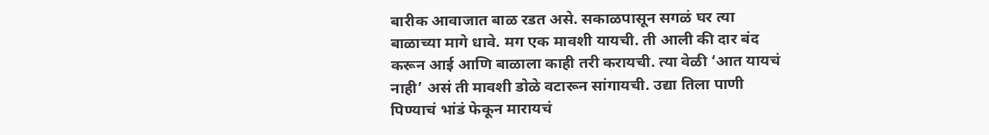बारीक आवाजात बाळ रडत असे. सकाळपासून सगळं घर त्या बाळाच्या मागे धावे. मग एक मावशी यायची. ती आली की दार बंद करून आई आणि बाळाला काही तरी करायची. त्या वेळी ‘आत यायचं नाही’ असं ती मावशी डोळे वटारून सांगायची. उद्या तिला पाणी पिण्याचं भांडं फेकून मारायचं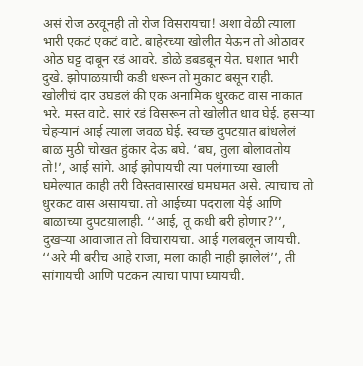असं रोज ठरवूनही तो रोज विसरायचा! अशा वेळी त्याला भारी एकटं एकटं वाटे. बाहेरच्या खोलीत येऊन तो ओठावर ओठ घट्ट दाबून रडं आवरे. डोळे डबडबून येत. घशात भारी दुखे. झोपाळय़ाची कडी धरून तो मुकाट बसून राही.
खोलीचं दार उघडलं की एक अनामिक धुरकट वास नाकात भरे. मस्त वाटे. सारं रडं विसरून तो खोलीत धाव घेई. हसऱ्या चेहऱ्यानं आई त्याला जवळ घेई. स्वच्छ दुपटय़ात बांधलेलं बाळ मुठी चोखत हुंकार देऊ बघे. ‘बघ, तुला बोलावतोय तो!’, आई सांगे. आई झोपायची त्या पलंगाच्या खाली घमेल्यात काही तरी विस्तवासारखं घमघमत असे. त्याचाच तो धुरकट वास असायचा. तो आईच्या पदराला येई आणि बाळाच्या दुपटय़ालाही. ‘‘आई, तू कधी बरी होणार?’’, दुखऱ्या आवाजात तो विचारायचा. आई गलबलून जायची. ‘‘अरे मी बरीच आहे राजा, मला काही नाही झालेलं’’, ती सांगायची आणि पटकन त्याचा पापा घ्यायची.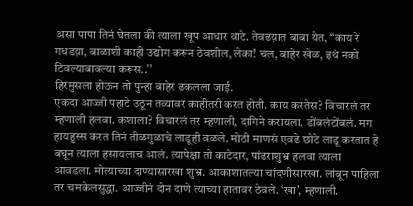असा पापा तिनं घेतला की त्याला खूप आधार वाटे. तेवढय़ात बाबा येत, ‘‘काय रे गधडय़ा, बाळाशी काही उद्योग करून ठेवशील, लेका! चल, बाहेर खेळ, इथं नको टिवल्याबावल्या करूस..’’
हिरमुसला होऊन तो पुन्हा बाहेर ढकलला जाई.
एकदा आज्जी पहाटे उठून तव्यावर काहीतरी करत होती. काय करतेस? विचारलं तर म्हणाली हलवा. कशाला? विचारलं तर म्हणाली, दागिने करायला. डोंबलंटोंबलं. मग हायहुस्स करत तिनं तीळगुळाचे लाडूही वळले. मोठी माणसं एवढे छोटे लाडू करतात हे बघून त्याला हसायलाच आलं. त्यापेक्षा तो काटेदार, पांढराशुभ्र हलवा त्याला आवडला. मोत्याच्या दाण्यासारखा शुभ्र. आकाशातल्या चांदणीसारखा. लांबून पाहिला तर चमकेलसुद्धा. आज्जीनं दोन दाणे त्याच्या हातावर ठेवले. ‘खा’, म्हणाली.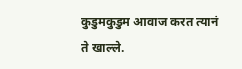कुडुमकुडुम आवाज करत त्यानं ते खाल्ले.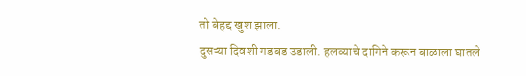तो बेहद्द खुश झाला.
दुसऱ्या दिवशी गडबड उडाली. हलव्याचे दागिने करून बाळाला घातले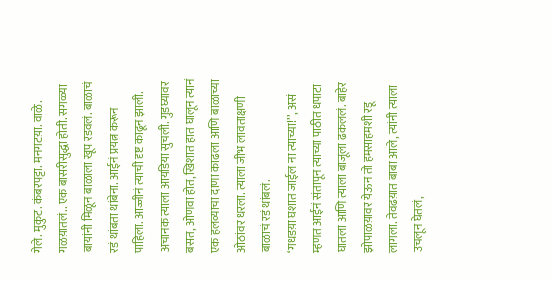गेले. मुकुट. कंबरपट्टा. मनगटय़ा. वाळे. गळय़ातलं.. एक बासरीसुद्धा होती. सगळ्या बायांनी मिळून बाळाला खूप रडवलं. बाळाचं रडं थांबता थांबेना. आईनं प्रयत्न करून पाहिला. आज्जीनं त्याची दृष्ट काढून झाली. अचानक त्याला आयडिया सुचली. गुडघ्यावर बसत, ओणवा होत, खिशात हात घालून त्यानं एक हलव्याचा दाणा काढला आणि बाळाच्या ओठांवर धरला. त्याला जीभ लावताक्षणी बाळाचं रडं थांबलं.
‘गधडय़ा घशात जाईल ना त्याच्या!’’, असं म्हणत आईनं संतापून त्याच्या पाठीत धपाटा घातला आणि त्याला बाजूला ढकललं. बाहेर झोपाळय़ावर येऊन तो हमसाहमशी रडू लागला. तेवढय़ात बाबा आले, त्यांनी त्याला उचलून घेतलं,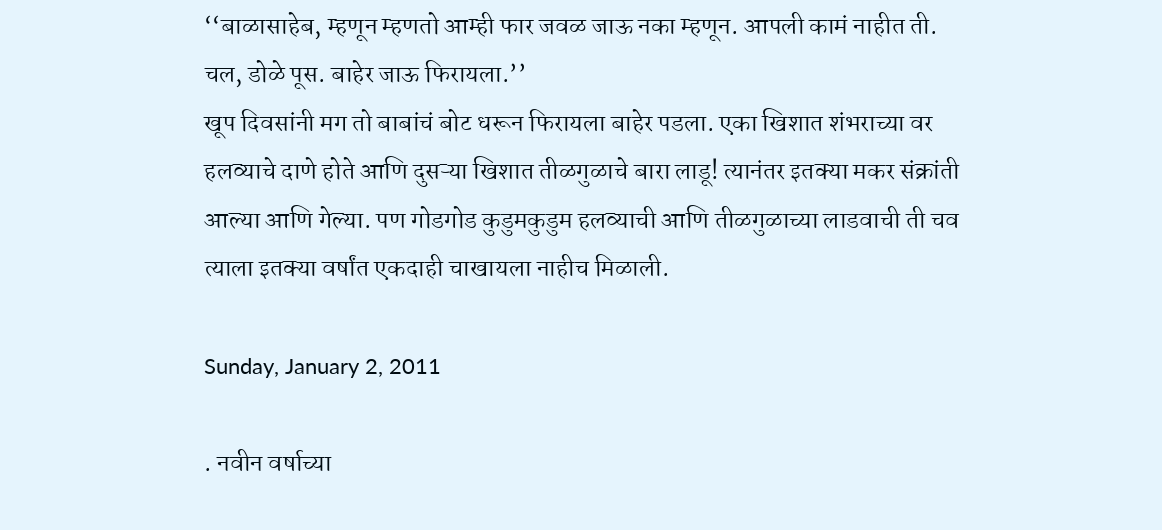‘‘बाळासाहेब, म्हणून म्हणतो आम्ही फार जवळ जाऊ नका म्हणून. आपली कामं नाहीत ती. चल, डोळे पूस. बाहेर जाऊ फिरायला.’’
खूप दिवसांनी मग तो बाबांचं बोट धरून फिरायला बाहेर पडला. एका खिशात शंभराच्या वर हलव्याचे दाणे होते आणि दुसऱ्या खिशात तीळगुळाचे बारा लाडू! त्यानंतर इतक्या मकर संक्रांती आल्या आणि गेल्या. पण गोडगोड कुडुमकुडुम हलव्याची आणि तीळगुळाच्या लाडवाची ती चव त्याला इतक्या वर्षांत एकदाही चाखायला नाहीच मिळाली.

Sunday, January 2, 2011

. नवीन वर्षाच्या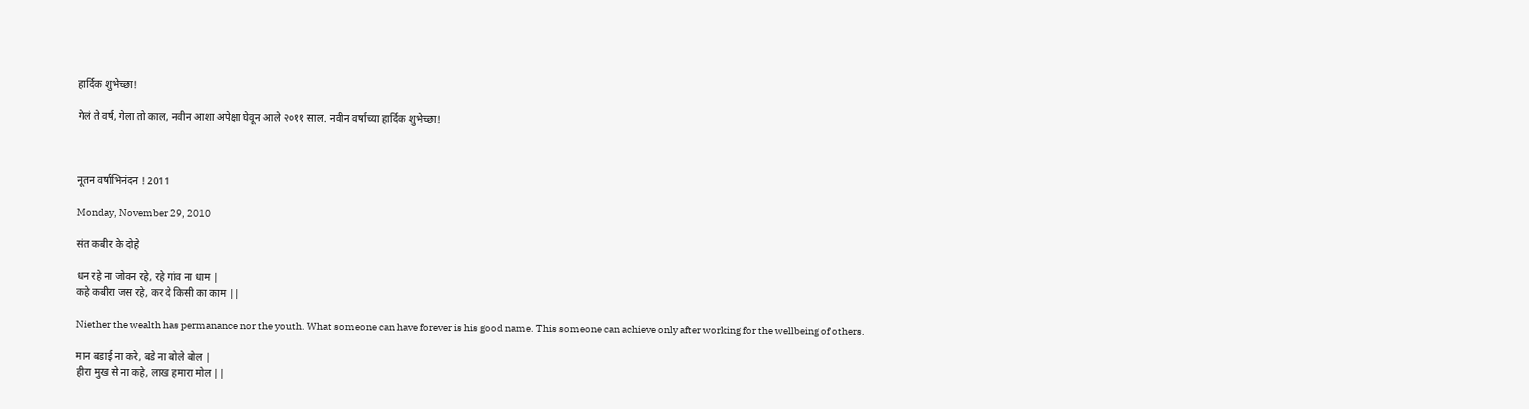हार्दिक शुभेच्छा!

गेलं ते वर्ष, गेला तो काल, नवीन आशा अपेक्षा घेवून आले २०११ साल. नवीन वर्षाच्या हार्दिक शुभेच्छा!



नूतन वर्षाभिनंदन ! 2011

Monday, November 29, 2010

संत कबीर के दोहे

धन रहे ना जोवन रहे, रहे गांव ना धाम |
कहे कबीरा जस रहे, कर दे किसी का काम ||

Niether the wealth has permanance nor the youth. What someone can have forever is his good name. This someone can achieve only after working for the wellbeing of others.

मान बडाई ना करे, बडे ना बोले बोल |
हीरा मुख से ना कहे, लाख हमारा मोल ||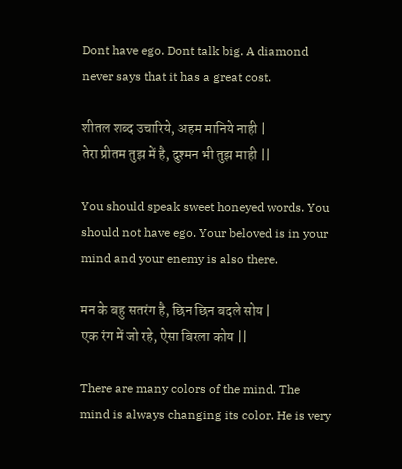Dont have ego. Dont talk big. A diamond never says that it has a great cost.

शीतल शब्द उचारिये, अहम मानिये नाही |
तेरा प्रीतम तुझ में है, दुश्मन भी तुझ माही ||

You should speak sweet honeyed words. You should not have ego. Your beloved is in your mind and your enemy is also there.

मन के बहु सतरंग है, छिन छिन बदले सोय |
एक रंग में जो रहे, ऐसा बिरला कोय ||

There are many colors of the mind. The mind is always changing its color. He is very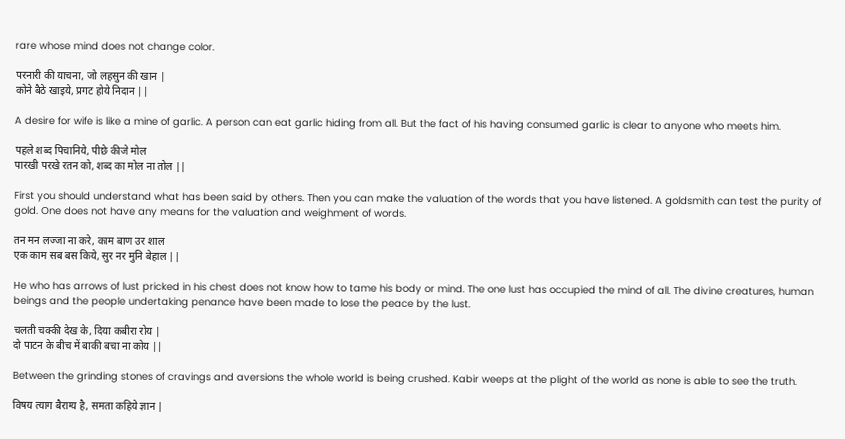rare whose mind does not change color.

परनारी की याचना, जो लहसुन की खान |
कोने बैठे खाइये, प्रगट होये निदान ||

A desire for wife is like a mine of garlic. A person can eat garlic hiding from all. But the fact of his having consumed garlic is clear to anyone who meets him.

पहले शब्द पिचानिये, पीछे कीजे मोल
पारखी परखे रतन को, शब्द का मोल ना तोल ||

First you should understand what has been said by others. Then you can make the valuation of the words that you have listened. A goldsmith can test the purity of gold. One does not have any means for the valuation and weighment of words.

तन मन लज्जा ना करे, काम बाण उर शाल
एक काम सब बस किये, सुर नर मुनि बेहाल ||

He who has arrows of lust pricked in his chest does not know how to tame his body or mind. The one lust has occupied the mind of all. The divine creatures, human beings and the people undertaking penance have been made to lose the peace by the lust.

चलती चक्की देख के, दिया कबीरा रोय |
दो पाटन के बीच में बाकी बचा ना कोय ||

Between the grinding stones of cravings and aversions the whole world is being crushed. Kabir weeps at the plight of the world as none is able to see the truth.

विषय त्याग बैराग्य है, समता कहिये ज्ञान |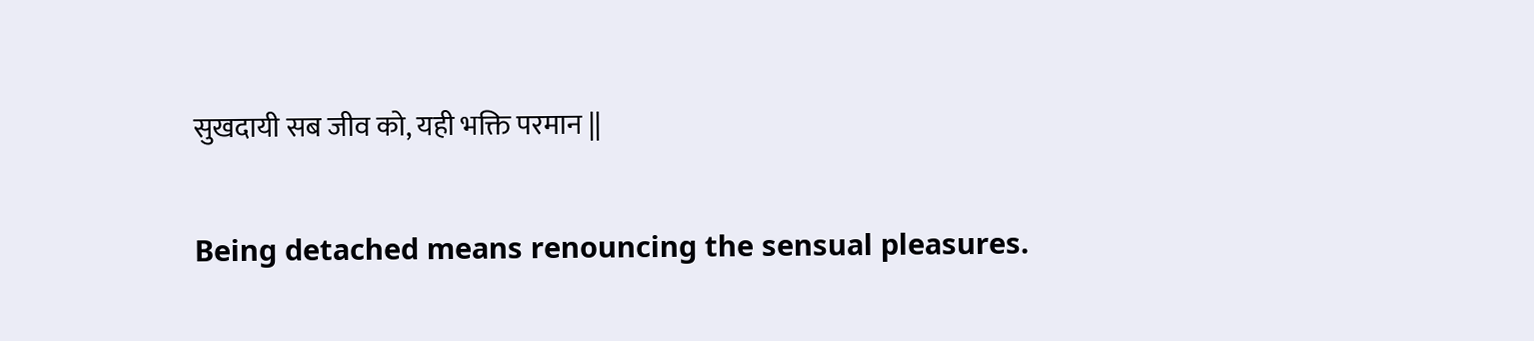सुखदायी सब जीव को, यही भक्ति परमान ||

Being detached means renouncing the sensual pleasures.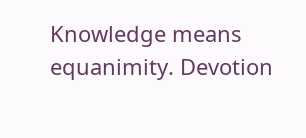Knowledge means equanimity. Devotion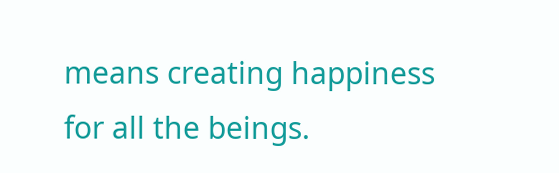means creating happiness for all the beings.